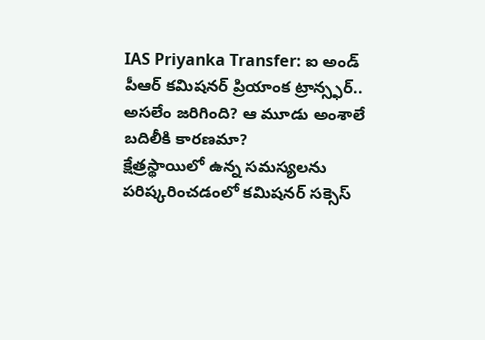IAS Priyanka Transfer: ఐ అండ్ పీఆర్ కమిషనర్ ప్రియాంక ట్రాన్స్ఫర్.. అసలేం జరిగింది? ఆ మూడు అంశాలే బదిలీకి కారణమా?
క్షేత్రస్థాయిలో ఉన్న సమస్యలను పరిష్కరించడంలో కమిషనర్ సక్సెస్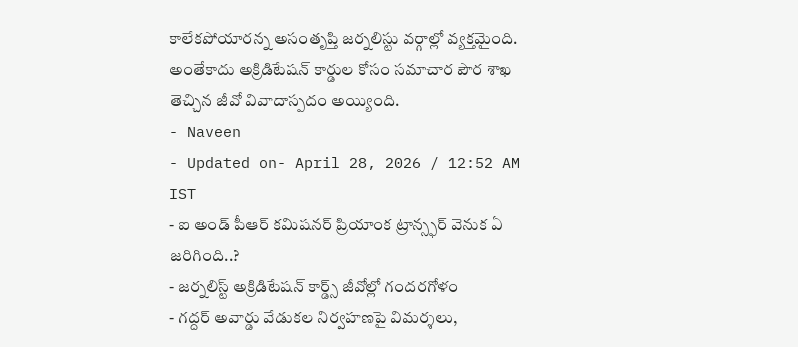కాలేకపోయారన్న అసంతృప్తి జర్నలిస్టు వర్గాల్లో వ్యక్తమైంది. అంతేకాదు అక్రిడిటేషన్ కార్డుల కోసం సమాచార పౌర శాఖ తెచ్చిన జీవో వివాదాస్పదం అయ్యింది.
- Naveen
- Updated on- April 28, 2026 / 12:52 AM IST
- ఐ అండ్ పీఆర్ కమిషనర్ ప్రియాంక ట్రాన్స్ఫర్ వెనుక ఏ జరిగింది..?
- జర్నలిస్ట్ అక్రిడిటేషన్ కార్డ్స్ జీవోల్లో గందరగోళం
- గద్దర్ అవార్డు వేడుకల నిర్వహణపై విమర్శలు,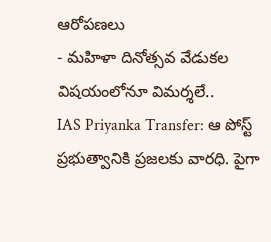ఆరోపణలు
- మహిళా దినోత్సవ వేడుకల విషయంలోనూ విమర్శలే..
IAS Priyanka Transfer: ఆ పోస్ట్ ప్రభుత్వానికి ప్రజలకు వారధి. పైగా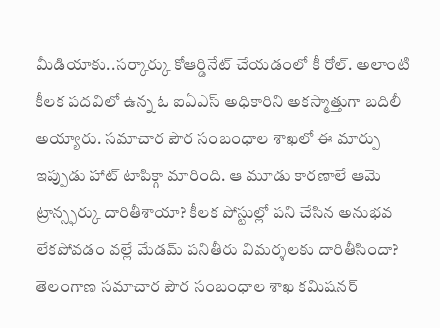మీడియాకు..సర్కార్కు కోఆర్డినేట్ చేయడంలో కీ రోల్. అలాంటి కీలక పదవిలో ఉన్న ఓ ఐఏఎస్ అధికారిని అకస్మాత్తుగా బదిలీ అయ్యారు. సమాచార పౌర సంబంధాల శాఖలో ఈ మార్పు ఇప్పుడు హాట్ టాపిక్గా మారింది. ఆ మూడు కారణాలే ఆమె ట్రాన్స్ఫర్కు దారితీశాయా? కీలక పోస్టుల్లో పని చేసిన అనుభవ లేకపోవడం వల్లే మేడమ్ పనితీరు విమర్శలకు దారితీసిందా?
తెలంగాణ సమాచార పౌర సంబంధాల శాఖ కమిషనర్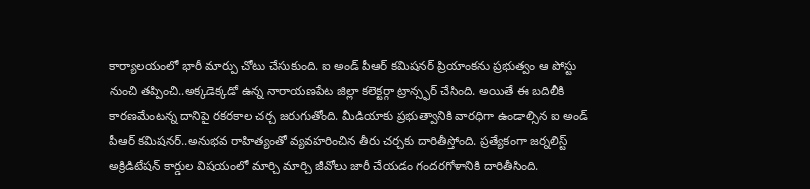కార్యాలయంలో భారీ మార్పు చోటు చేసుకుంది. ఐ అండ్ పీఆర్ కమిషనర్ ప్రియాంకను ప్రభుత్వం ఆ పోస్టు నుంచి తప్పించి..అక్కడెక్కడో ఉన్న నారాయణపేట జిల్లా కలెక్టర్గా ట్రాన్స్ఫర్ చేసింది. అయితే ఈ బదిలీకి కారణమేంటన్న దానిపై రకరకాల చర్చ జరుగుతోంది. మీడియాకు ప్రభుత్వానికి వారధిగా ఉండాల్సిన ఐ అండ్ పీఆర్ కమిషనర్..అనుభవ రాహిత్యంతో వ్యవహరించిన తీరు చర్చకు దారితీస్తోంది. ప్రత్యేకంగా జర్నలిస్ట్ అక్రిడిటేషన్ కార్డుల విషయంలో మార్చి మార్చి జీవోలు జారీ చేయడం గందరగోళానికి దారితీసింది.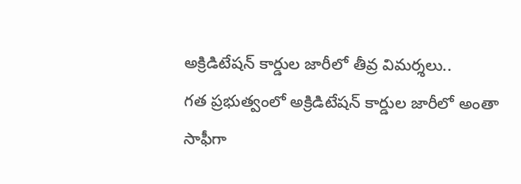అక్రిడిటేషన్ కార్డుల జారీలో తీవ్ర విమర్శలు..
గత ప్రభుత్వంలో అక్రిడిటేషన్ కార్డుల జారీలో అంతా సాఫీగా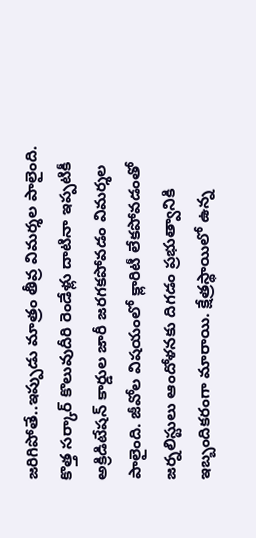జరిగిపోతే..ఇప్పుడు మాత్రం తీవ్ర విమర్శల పాలైంది. కొత్త సర్కార్ కొలువుదీరి రెండేళ్లు దాటినా ఇప్పటికీ అక్రిడిటేషన్ కార్డుల జారీ జరగకపోవడం విమర్శల పాలైంది. జీవోల విషయంలో క్లారిటీ లేకపోవడంతో జర్నలిస్టులు ఆందోళనకు దిగడం ప్రభుత్వానికి ఇబ్బందికరంగా మారాయి. క్షేత్రస్థాయిలో ఉన్న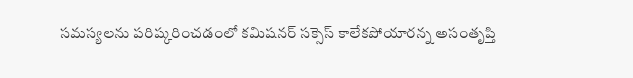సమస్యలను పరిష్కరించడంలో కమిషనర్ సక్సెస్ కాలేకపోయారన్న అసంతృప్తి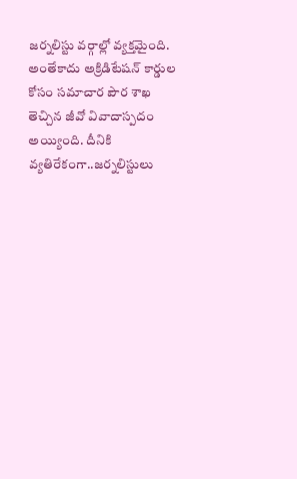జర్నలిస్టు వర్గాల్లో వ్యక్తమైంది. అంతేకాదు అక్రిడిటేషన్ కార్డుల కోసం సమాచార పౌర శాఖ తెచ్చిన జీవో వివాదాస్పదం అయ్యింది. దీనికి వ్యతిరేకంగా..జర్నలిస్టులు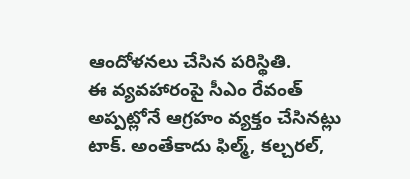ఆందోళనలు చేసిన పరిస్థితి.
ఈ వ్యవహారంపై సీఎం రేవంత్ అప్పట్లోనే ఆగ్రహం వ్యక్తం చేసినట్లు టాక్. అంతేకాదు ఫిల్మ్, కల్చరల్,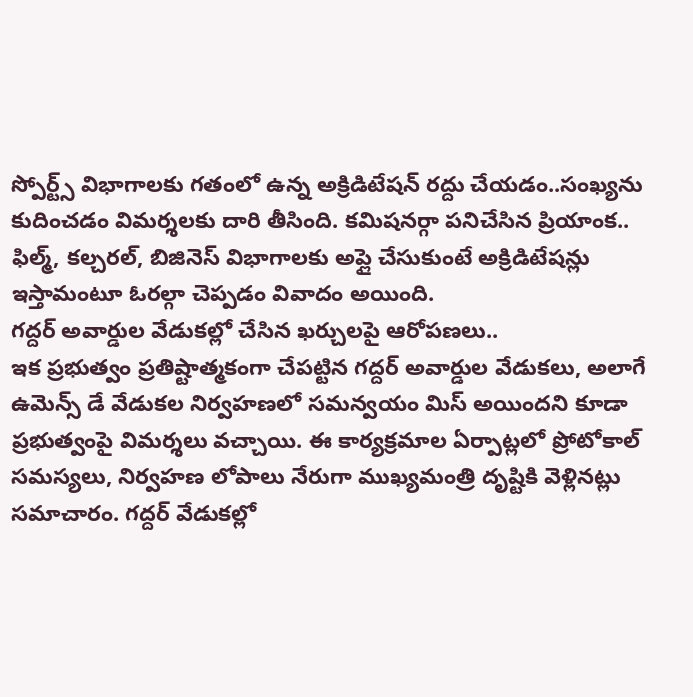స్పోర్ట్స్ విభాగాలకు గతంలో ఉన్న అక్రిడిటేషన్ రద్దు చేయడం..సంఖ్యను కుదించడం విమర్శలకు దారి తీసింది. కమిషనర్గా పనిచేసిన ప్రియాంక.. ఫిల్మ్, కల్చరల్, బిజినెస్ విభాగాలకు అప్లై చేసుకుంటే అక్రిడిటేషన్లు ఇస్తామంటూ ఓరల్గా చెప్పడం వివాదం అయింది.
గద్దర్ అవార్డుల వేడుకల్లో చేసిన ఖర్చులపై ఆరోపణలు..
ఇక ప్రభుత్వం ప్రతిష్టాత్మకంగా చేపట్టిన గద్దర్ అవార్డుల వేడుకలు, అలాగే ఉమెన్స్ డే వేడుకల నిర్వహణలో సమన్వయం మిస్ అయిందని కూడా ప్రభుత్వంపై విమర్శలు వచ్చాయి. ఈ కార్యక్రమాల ఏర్పాట్లలో ప్రోటోకాల్ సమస్యలు, నిర్వహణ లోపాలు నేరుగా ముఖ్యమంత్రి దృష్టికి వెళ్లినట్లు సమాచారం. గద్దర్ వేడుకల్లో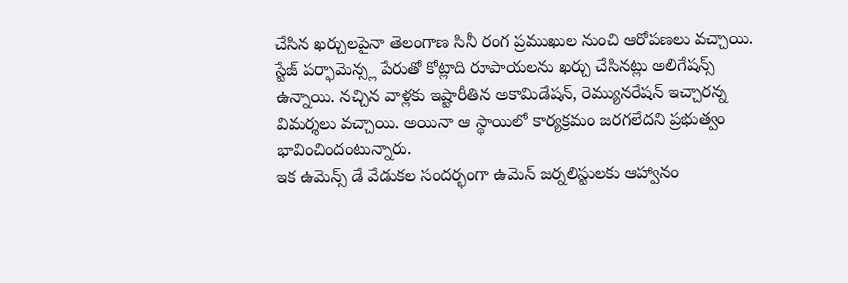చేసిన ఖర్చులపైనా తెలంగాణ సినీ రంగ ప్రముఖుల నుంచి ఆరోపణలు వచ్చాయి. స్టేజ్ పర్ఫామెన్స్ల పేరుతో కోట్లాది రూపాయలను ఖర్చు చేసినట్లు అలిగేషన్స్ ఉన్నాయి. నచ్చిన వాళ్లకు ఇష్టారీతిన అకామిడేషన్, రెమ్యునరేషన్ ఇచ్చారన్న విమర్శలు వచ్చాయి. అయినా ఆ స్థాయిలో కార్యక్రమం జరగలేదని ప్రభుత్వం భావించిందంటున్నారు.
ఇక ఉమెన్స్ డే వేడుకల సందర్భంగా ఉమెన్ జర్నలిస్టులకు ఆహ్వానం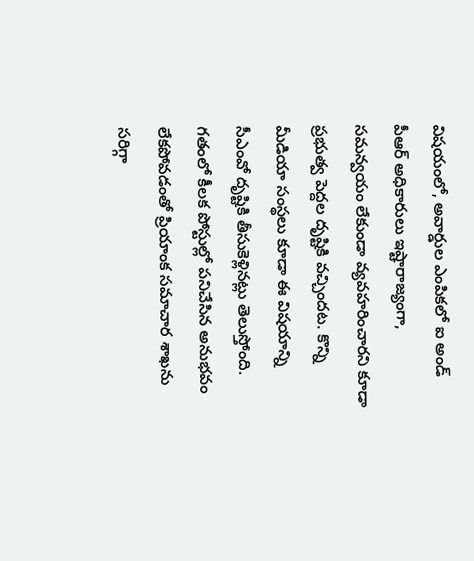విషయంలో, అవార్డుల ఎంపికలో ఐ అండ్ పీఆర్ అధికారులు ఇష్టారాజ్యంగా, సమన్వయం లేకుండా వ్యవహరించారని కూడా ప్రభుత్వ పెద్దల దృష్టికి వచ్చిందట. కొన్ని మీడియా సంస్థలు కూడా ఈ విషయాన్ని సీఎంవో దృష్టికి తీసుకెళ్లినట్లు తెలుస్తోంది. గతంలో కీలక పోస్టుల్లో పనిచేసిన అనుభవం లేకపోవడంతో ప్రియాంక సమాచార శాఖను సరిగ్గా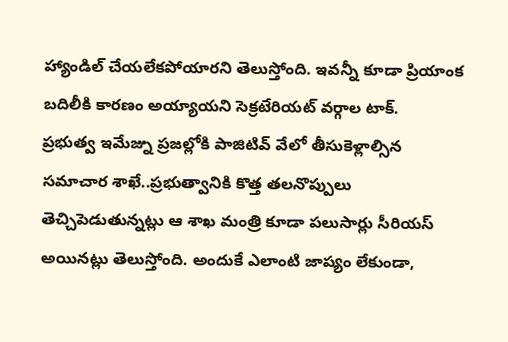హ్యాండిల్ చేయలేకపోయారని తెలుస్తోంది. ఇవన్నీ కూడా ప్రియాంక బదిలీకి కారణం అయ్యాయని సెక్రటేరియట్ వర్గాల టాక్.
ప్రభుత్వ ఇమేజ్ను ప్రజల్లోకి పాజిటివ్ వేలో తీసుకెళ్లాల్సిన సమాచార శాఖే..ప్రభుత్వానికి కొత్త తలనొప్పులు తెచ్చిపెడుతున్నట్లు ఆ శాఖ మంత్రి కూడా పలుసార్లు సీరియస్ అయినట్లు తెలుస్తోంది. అందుకే ఎలాంటి జాప్యం లేకుండా,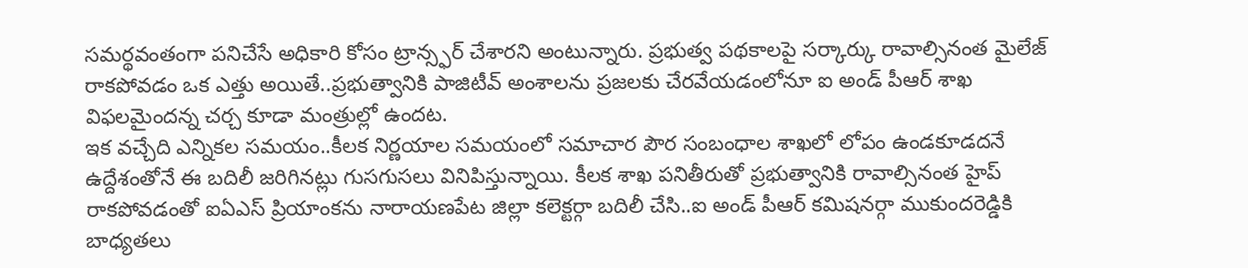సమర్థవంతంగా పనిచేసే అధికారి కోసం ట్రాన్స్ఫర్ చేశారని అంటున్నారు. ప్రభుత్వ పథకాలపై సర్కార్కు రావాల్సినంత మైలేజ్ రాకపోవడం ఒక ఎత్తు అయితే..ప్రభుత్వానికి పాజిటీవ్ అంశాలను ప్రజలకు చేరవేయడంలోనూ ఐ అండ్ పీఆర్ శాఖ విఫలమైందన్న చర్చ కూడా మంత్రుల్లో ఉందట.
ఇక వచ్చేది ఎన్నికల సమయం..కీలక నిర్ణయాల సమయంలో సమాచార పౌర సంబంధాల శాఖలో లోపం ఉండకూడదనే ఉద్దేశంతోనే ఈ బదిలీ జరిగినట్లు గుసగుసలు వినిపిస్తున్నాయి. కీలక శాఖ పనితీరుతో ప్రభుత్వానికి రావాల్సినంత హైప్ రాకపోవడంతో ఐఏఎస్ ప్రియాంకను నారాయణపేట జిల్లా కలెక్టర్గా బదిలీ చేసి..ఐ అండ్ పీఆర్ కమిషనర్గా ముకుందరెడ్డికి బాధ్యతలు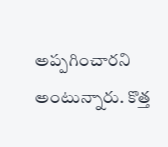అప్పగించారని అంటున్నారు. కొత్త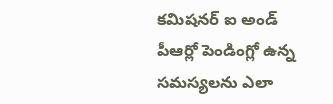కమిషనర్ ఐ అండ్ పీఆర్లో పెండింగ్లో ఉన్న సమస్యలను ఎలా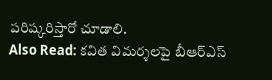పరిష్కరిస్తారో చూడాలి.
Also Read: కవిత విమర్శలపై బీఆర్ఎస్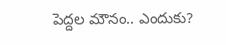పెద్దల మౌనం.. ఎందుకు?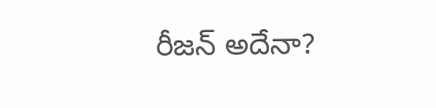రీజన్ అదేనా?